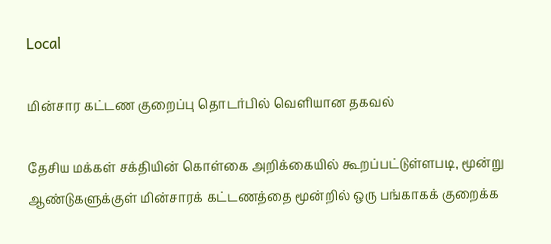Local

மின்சார கட்டண குறைப்பு தொடர்பில் வெளியான தகவல்

தேசிய மக்கள் சக்தியின் கொள்கை அறிக்கையில் கூறப்பட்டுள்ளபடி, மூன்று ஆண்டுகளுக்குள் மின்சாரக் கட்டணத்தை மூன்றில் ஒரு பங்காகக் குறைக்க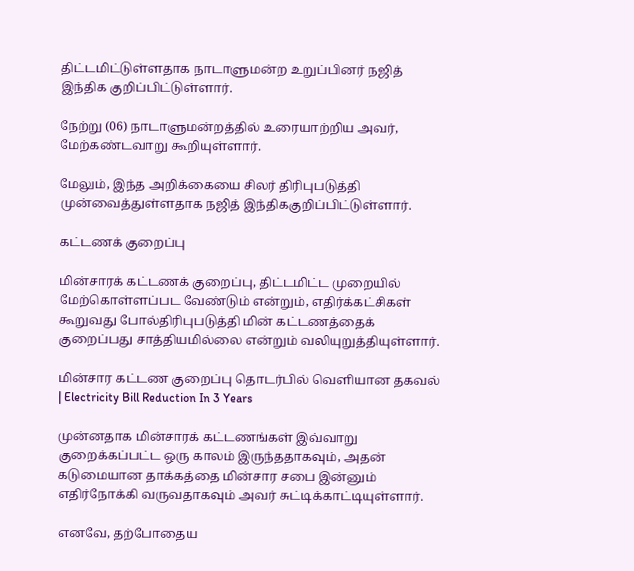திட்டமிட்டுள்ளதாக நாடாளுமன்ற உறுப்பினர் நஜித் இந்திக குறிப்பிட்டுள்ளார்.

நேற்று (06) நாடாளுமன்றத்தில் உரையாற்றிய அவர், மேற்கண்டவாறு கூறியுள்ளார்.

மேலும், இந்த அறிக்கையை சிலர் திரிபுபடுத்தி முன்வைத்துள்ளதாக நஜித் இந்திககுறிப்பிட்டுள்ளார்.

கட்டணக் குறைப்பு

மின்சாரக் கட்டணக் குறைப்பு, திட்டமிட்ட முறையில் மேற்கொள்ளப்பட வேண்டும் என்றும், எதிர்க்கட்சிகள் கூறுவது போல்திரிபுபடுத்தி மின் கட்டணத்தைக் குறைப்பது சாத்தியமில்லை என்றும் வலியுறுத்தியுள்ளார்.

மின்சார கட்டண குறைப்பு தொடர்பில் வெளியான தகவல் | Electricity Bill Reduction In 3 Years

முன்னதாக மின்சாரக் கட்டணங்கள் இவ்வாறு குறைக்கப்பட்ட ஒரு காலம் இருந்ததாகவும், அதன் கடுமையான தாக்கத்தை மின்சார சபை இன்னும் எதிர்நோக்கி வருவதாகவும் அவர் சுட்டிக்காட்டியுள்ளார்.

எனவே, தற்போதைய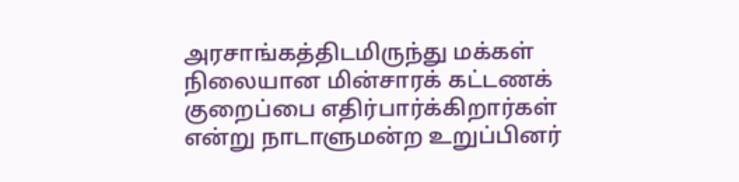அரசாங்கத்திடமிருந்து மக்கள் நிலையான மின்சாரக் கட்டணக் குறைப்பை எதிர்பார்க்கிறார்கள் என்று நாடாளுமன்ற உறுப்பினர்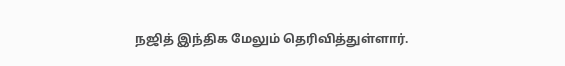நஜித் இந்திக மேலும் தெரிவித்துள்ளார்.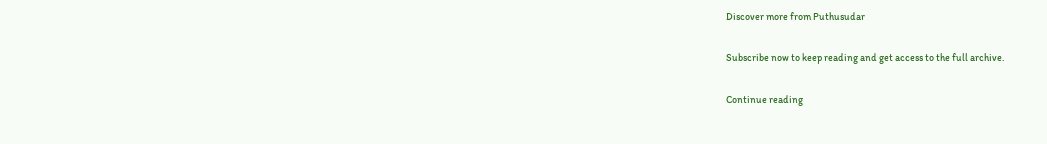Discover more from Puthusudar

Subscribe now to keep reading and get access to the full archive.

Continue reading